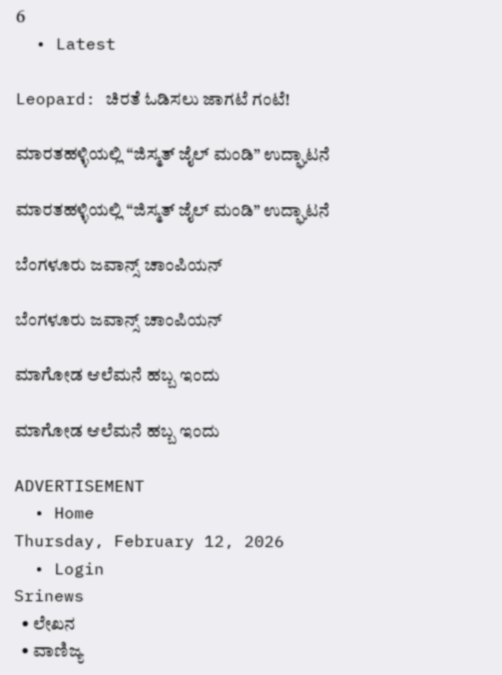6
  • Latest

Leopard: ಚಿರತೆ ಓಡಿಸಲು ಜಾಗಟೆ ಗಂಟೆ!

ಮಾರತಹಳ್ಳಿಯಲ್ಲಿ “ಜಿಸ್ಮತ್ ಜೈಲ್ ಮಂಡಿ” ಉದ್ಘಾಟನೆ

ಮಾರತಹಳ್ಳಿಯಲ್ಲಿ “ಜಿಸ್ಮತ್ ಜೈಲ್ ಮಂಡಿ” ಉದ್ಘಾಟನೆ

ಬೆಂಗಳೂರು ಜವಾನ್ಸ್ ಚಾಂಪಿಯನ್

ಬೆಂಗಳೂರು ಜವಾನ್ಸ್ ಚಾಂಪಿಯನ್

ಮಾಗೋಡ ಆಲೆಮನೆ ಹಬ್ಬ ಇಂದು

ಮಾಗೋಡ ಆಲೆಮನೆ ಹಬ್ಬ ಇಂದು

ADVERTISEMENT
  • Home
Thursday, February 12, 2026
  • Login
Srinews
  • ಲೇಖನ
  • ವಾಣಿಜ್ಯ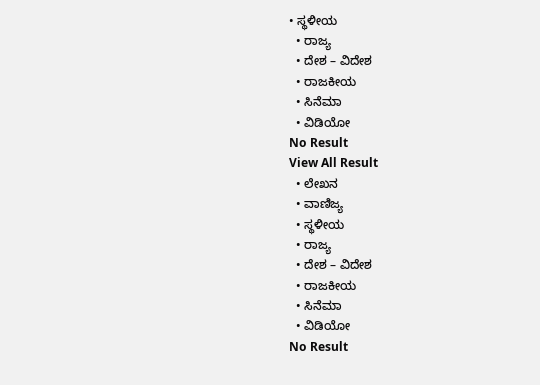• ಸ್ಥಳೀಯ
  • ರಾಜ್ಯ
  • ದೇಶ – ವಿದೇಶ
  • ರಾಜಕೀಯ
  • ಸಿನೆಮಾ
  • ವಿಡಿಯೋ
No Result
View All Result
  • ಲೇಖನ
  • ವಾಣಿಜ್ಯ
  • ಸ್ಥಳೀಯ
  • ರಾಜ್ಯ
  • ದೇಶ – ವಿದೇಶ
  • ರಾಜಕೀಯ
  • ಸಿನೆಮಾ
  • ವಿಡಿಯೋ
No Result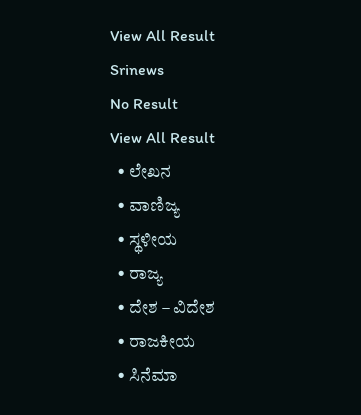View All Result
Srinews
No Result
View All Result
  • ಲೇಖನ
  • ವಾಣಿಜ್ಯ
  • ಸ್ಥಳೀಯ
  • ರಾಜ್ಯ
  • ದೇಶ – ವಿದೇಶ
  • ರಾಜಕೀಯ
  • ಸಿನೆಮಾ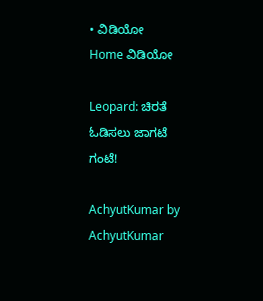• ವಿಡಿಯೋ
Home ವಿಡಿಯೋ

Leopard: ಚಿರತೆ ಓಡಿಸಲು ಜಾಗಟೆ ಗಂಟೆ!

AchyutKumar by AchyutKumar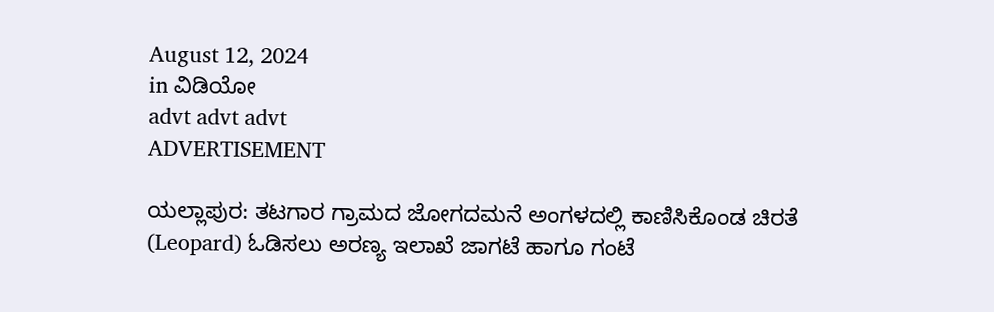August 12, 2024
in ವಿಡಿಯೋ
advt advt advt
ADVERTISEMENT

ಯಲ್ಲಾಪುರ: ತಟಗಾರ ಗ್ರಾಮದ ಜೋಗದಮನೆ ಅಂಗಳದಲ್ಲಿ ಕಾಣಿಸಿಕೊಂಡ ಚಿರತೆ (Leopard) ಓಡಿಸಲು ಅರಣ್ಯ ಇಲಾಖೆ ಜಾಗಟೆ ಹಾಗೂ ಗಂಟೆ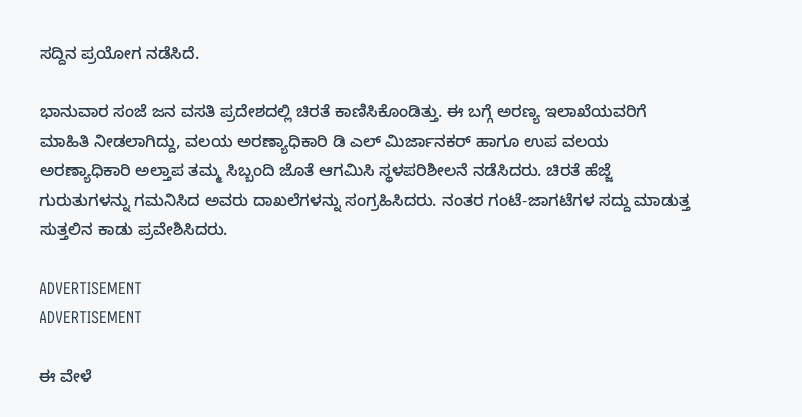ಸದ್ದಿನ ಪ್ರಯೋಗ ನಡೆಸಿದೆ.

ಭಾನುವಾರ ಸಂಜೆ ಜನ ವಸತಿ ಪ್ರದೇಶದಲ್ಲಿ ಚಿರತೆ ಕಾಣಿಸಿಕೊಂಡಿತ್ತು. ಈ ಬಗ್ಗೆ ಅರಣ್ಯ ಇಲಾಖೆಯವರಿಗೆ ಮಾಹಿತಿ ನೀಡಲಾಗಿದ್ದು, ವಲಯ ಅರಣ್ಯಾಧಿಕಾರಿ ಡಿ ಎಲ್ ಮಿರ್ಜಾನಕರ್ ಹಾಗೂ ಉಪ ವಲಯ ಅರಣ್ಯಾಧಿಕಾರಿ ಅಲ್ತಾಪ ತಮ್ಮ ಸಿಬ್ಬಂದಿ ಜೊತೆ ಆಗಮಿಸಿ ಸ್ಥಳಪರಿಶೀಲನೆ ನಡೆಸಿದರು. ಚಿರತೆ ಹೆಜ್ಜೆ ಗುರುತುಗಳನ್ನು ಗಮನಿಸಿದ ಅವರು ದಾಖಲೆಗಳನ್ನು ಸಂಗ್ರಹಿಸಿದರು. ನಂತರ ಗಂಟೆ-ಜಾಗಟೆಗಳ ಸದ್ದು ಮಾಡುತ್ತ ಸುತ್ತಲಿನ ಕಾಡು ಪ್ರವೇಶಿಸಿದರು.

ADVERTISEMENT
ADVERTISEMENT

ಈ ವೇಳೆ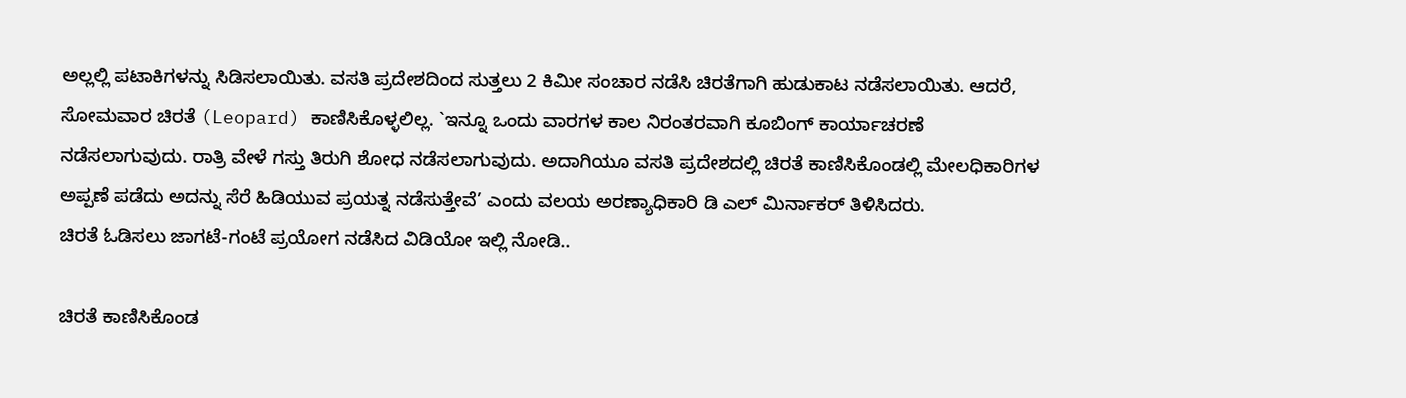ಅಲ್ಲಲ್ಲಿ ಪಟಾಕಿಗಳನ್ನು ಸಿಡಿಸಲಾಯಿತು. ವಸತಿ ಪ್ರದೇಶದಿಂದ ಸುತ್ತಲು 2 ಕಿಮೀ ಸಂಚಾರ ನಡೆಸಿ ಚಿರತೆಗಾಗಿ ಹುಡುಕಾಟ ನಡೆಸಲಾಯಿತು. ಆದರೆ, ಸೋಮವಾರ ಚಿರತೆ (Leopard) ಕಾಣಿಸಿಕೊಳ್ಳಲಿಲ್ಲ. `ಇನ್ನೂ ಒಂದು ವಾರಗಳ ಕಾಲ ನಿರಂತರವಾಗಿ ಕೂಬಿಂಗ್ ಕಾರ್ಯಾಚರಣೆ ನಡೆಸಲಾಗುವುದು. ರಾತ್ರಿ ವೇಳೆ ಗಸ್ತು ತಿರುಗಿ ಶೋಧ ನಡೆಸಲಾಗುವುದು. ಅದಾಗಿಯೂ ವಸತಿ ಪ್ರದೇಶದಲ್ಲಿ ಚಿರತೆ ಕಾಣಿಸಿಕೊಂಡಲ್ಲಿ ಮೇಲಧಿಕಾರಿಗಳ ಅಪ್ಪಣೆ ಪಡೆದು ಅದನ್ನು ಸೆರೆ ಹಿಡಿಯುವ ಪ್ರಯತ್ನ ನಡೆಸುತ್ತೇವೆ’ ಎಂದು ವಲಯ ಅರಣ್ಯಾಧಿಕಾರಿ ಡಿ ಎಲ್ ಮಿರ್ನಾಕರ್ ತಿಳಿಸಿದರು.
ಚಿರತೆ ಓಡಿಸಲು ಜಾಗಟೆ-ಗಂಟೆ ಪ್ರಯೋಗ ನಡೆಸಿದ ವಿಡಿಯೋ ಇಲ್ಲಿ ನೋಡಿ..

ಚಿರತೆ ಕಾಣಿಸಿಕೊಂಡ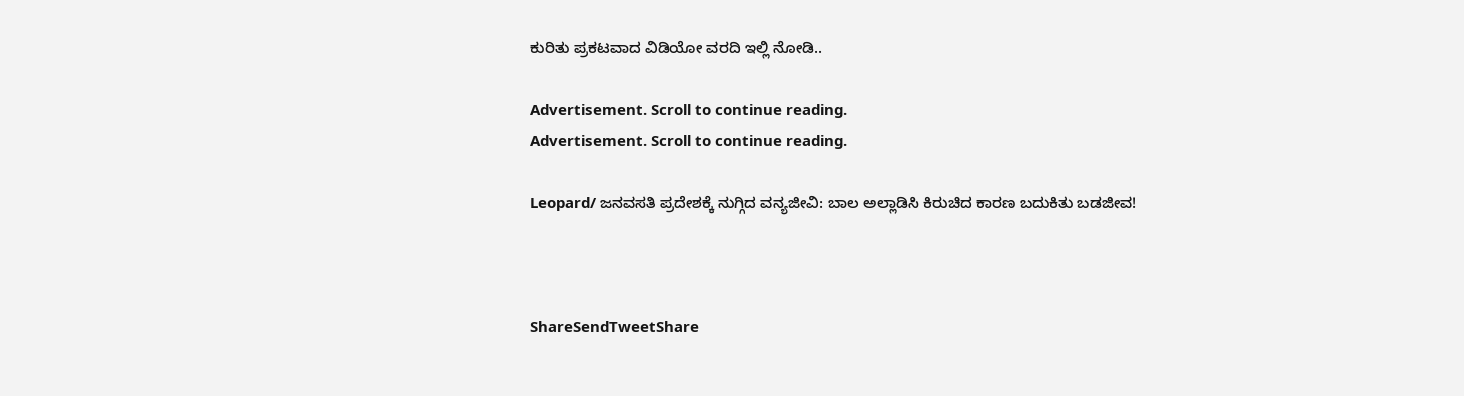ಕುರಿತು ಪ್ರಕಟವಾದ ವಿಡಿಯೋ ವರದಿ ಇಲ್ಲಿ ನೋಡಿ..

Advertisement. Scroll to continue reading.
Advertisement. Scroll to continue reading.

Leopard/ ಜನವಸತಿ ಪ್ರದೇಶಕ್ಕೆ ನುಗ್ಗಿದ ವನ್ಯಜೀವಿ: ಬಾಲ ಅಲ್ಲಾಡಿಸಿ ಕಿರುಚಿದ ಕಾರಣ ಬದುಕಿತು ಬಡಜೀವ!



ShareSendTweetShare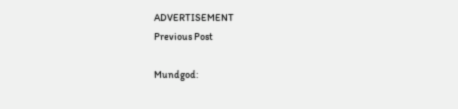ADVERTISEMENT
Previous Post

Mundgod: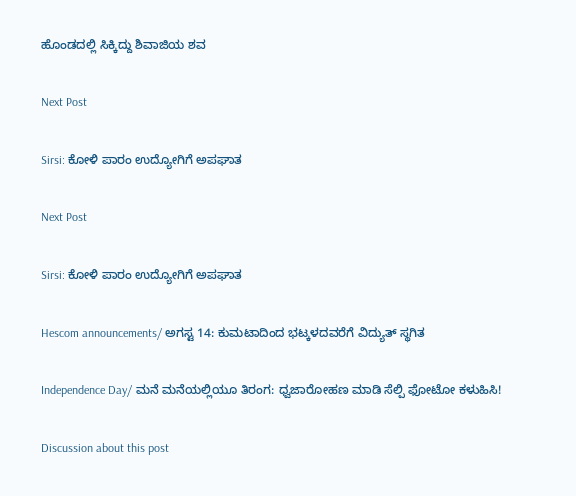ಹೊಂಡದಲ್ಲಿ ಸಿಕ್ಕಿದ್ದು ಶಿವಾಜಿಯ ಶವ

Next Post

Sirsi: ಕೋಳಿ ಪಾರಂ ಉದ್ಯೋಗಿಗೆ ಅಪಘಾತ

Next Post

Sirsi: ಕೋಳಿ ಪಾರಂ ಉದ್ಯೋಗಿಗೆ ಅಪಘಾತ

Hescom announcements/ ಅಗಸ್ಟ 14: ಕುಮಟಾದಿಂದ ಭಟ್ಕಳದವರೆಗೆ ವಿದ್ಯುತ್ ಸ್ಥಗಿತ

Independence Day/ ಮನೆ ಮನೆಯಲ್ಲಿಯೂ ತಿರಂಗ: ಧ್ವಜಾರೋಹಣ ಮಾಡಿ ಸೆಲ್ಪಿ ಫೋಟೋ ಕಳುಹಿಸಿ!

Discussion about this post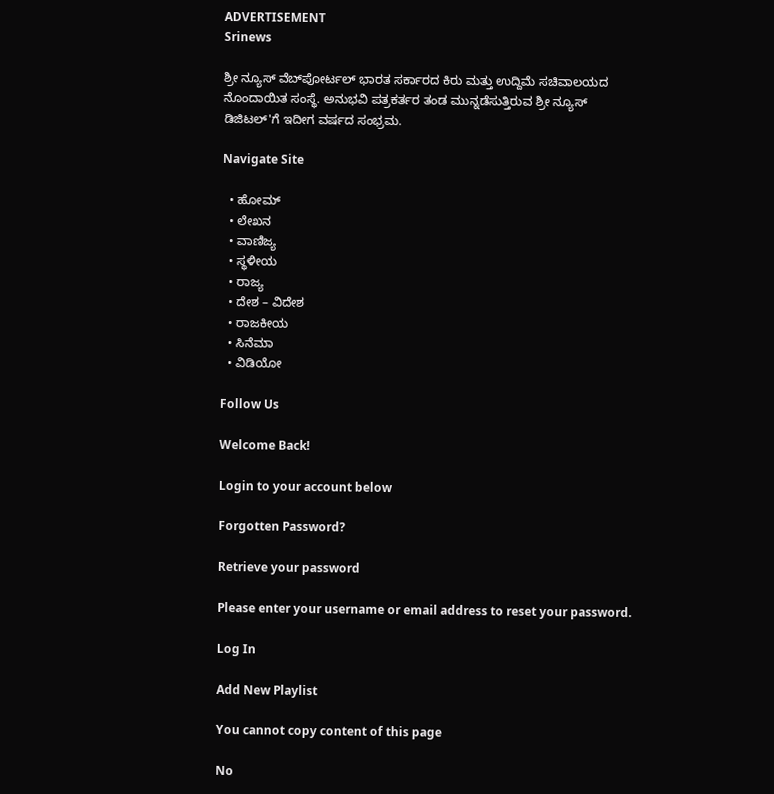ADVERTISEMENT
Srinews

ಶ್ರೀ ನ್ಯೂಸ್ ವೆಬ್‌ಪೋರ್ಟಲ್ ಭಾರತ ಸರ್ಕಾರದ ಕಿರು ಮತ್ತು ಉದ್ದಿಮೆ ಸಚಿವಾಲಯದ ನೊಂದಾಯಿತ ಸಂಸ್ಥೆ. ಅನುಭವಿ ಪತ್ರಕರ್ತರ ತಂಡ ಮುನ್ನಡೆಸುತ್ತಿರುವ ಶ್ರೀ ನ್ಯೂಸ್ ಡಿಜಿಟಲ್'ಗೆ ಇದೀಗ ವರ್ಷದ ಸಂಭ್ರಮ.

Navigate Site

  • ಹೋಮ್
  • ಲೇಖನ
  • ವಾಣಿಜ್ಯ
  • ಸ್ಥಳೀಯ
  • ರಾಜ್ಯ
  • ದೇಶ – ವಿದೇಶ
  • ರಾಜಕೀಯ
  • ಸಿನೆಮಾ
  • ವಿಡಿಯೋ

Follow Us

Welcome Back!

Login to your account below

Forgotten Password?

Retrieve your password

Please enter your username or email address to reset your password.

Log In

Add New Playlist

You cannot copy content of this page

No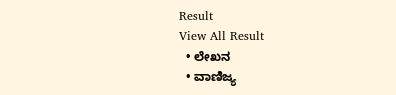Result
View All Result
  • ಲೇಖನ
  • ವಾಣಿಜ್ಯ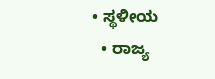• ಸ್ಥಳೀಯ
  • ರಾಜ್ಯ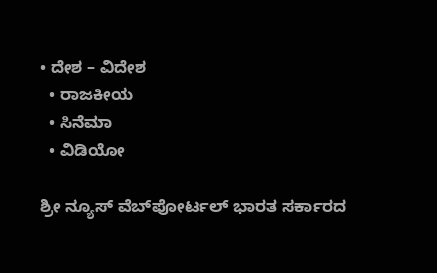• ದೇಶ – ವಿದೇಶ
  • ರಾಜಕೀಯ
  • ಸಿನೆಮಾ
  • ವಿಡಿಯೋ

ಶ್ರೀ ನ್ಯೂಸ್ ವೆಬ್‌ಪೋರ್ಟಲ್ ಭಾರತ ಸರ್ಕಾರದ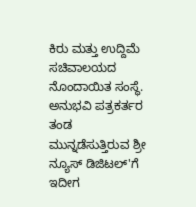ಕಿರು ಮತ್ತು ಉದ್ದಿಮೆ ಸಚಿವಾಲಯದ ನೊಂದಾಯಿತ ಸಂಸ್ಥೆ. ಅನುಭವಿ ಪತ್ರಕರ್ತರ ತಂಡ ಮುನ್ನಡೆಸುತ್ತಿರುವ ಶ್ರೀ ನ್ಯೂಸ್ ಡಿಜಿಟಲ್'ಗೆ ಇದೀಗ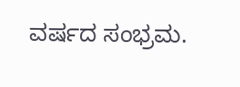ವರ್ಷದ ಸಂಭ್ರಮ.